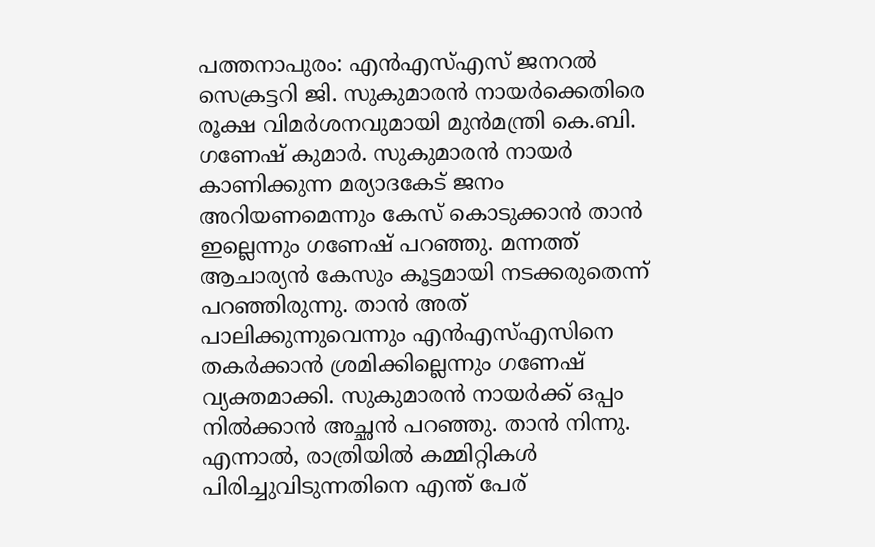പത്തനാപുരം: എന്‍എസ്എസ് ജനറല്‍ സെക്രട്ടറി ജി. സുകുമാരന്‍ നായര്‍ക്കെതിരെ രൂക്ഷ വിമര്‍ശനവുമായി മുന്‍മന്ത്രി കെ.ബി. ഗണേഷ് കുമാര്‍. സുകുമാരന്‍ നായര്‍ കാണിക്കുന്ന മര്യാദകേട് ജനം അറിയണമെന്നും കേസ് കൊടുക്കാന്‍ താന്‍ ഇല്ലെന്നും ഗണേഷ് പറഞ്ഞു. മന്നത്ത് ആചാര്യന്‍ കേസും കൂട്ടമായി നടക്കരുതെന്ന് പറഞ്ഞിരുന്നു. താന്‍ അത് പാലിക്കുന്നുവെന്നും എന്‍എസ്എസിനെ തകര്‍ക്കാന്‍ ശ്രമിക്കില്ലെന്നും ഗണേഷ് വ്യക്തമാക്കി. സുകുമാരന്‍ നായര്‍ക്ക് ഒപ്പം നില്‍ക്കാന്‍ അച്ഛന്‍ പറഞ്ഞു. താന്‍ നിന്നു. എന്നാല്‍, രാത്രിയില്‍ കമ്മിറ്റികള്‍ പിരിച്ചുവിടുന്നതിനെ എന്ത് പേര്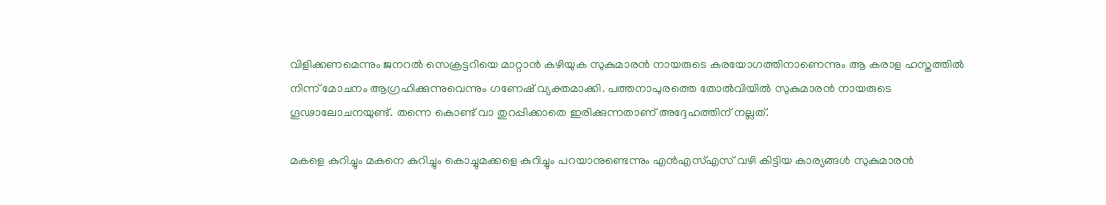വിളിക്കണമെന്നും ജനറല്‍ സെക്രട്ടറിയെ മാറ്റാന്‍ കഴിയുക സുകുമാരന്‍ നായരുടെ കരയോഗത്തിനാണെന്നും ആ കരാള ഹസ്തത്തില്‍ നിന്ന് മോചനം ആഗ്രഹിക്കുന്നുവെന്നും ഗണേഷ് വ്യക്തമാക്കി. പത്തനാപുരത്തെ തോല്‍വിയില്‍ സുകുമാരന്‍ നായരുടെ ഗൂഢാലോചനയുണ്ട്. തന്നെ കൊണ്ട് വാ തുറപ്പിക്കാതെ ഇരിക്കുന്നതാണ് അദ്ദേഹത്തിന് നല്ലത്.

മകളെ കുറിച്ചും മകനെ കുറിച്ചും കൊച്ചുമക്കളെ കുറിച്ചും പറയാനുണ്ടെന്നും എന്‍എസ്എസ് വഴി കിട്ടിയ കാര്യങ്ങള്‍ സുകുമാരന്‍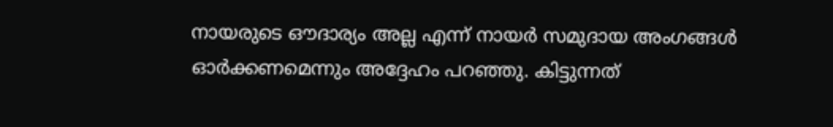നായരുടെ ഔദാര്യം അല്ല എന്ന് നായര്‍ സമുദായ അംഗങ്ങള്‍ ഓര്‍ക്കണമെന്നും അദ്ദേഹം പറഞ്ഞു. കിട്ടുന്നത്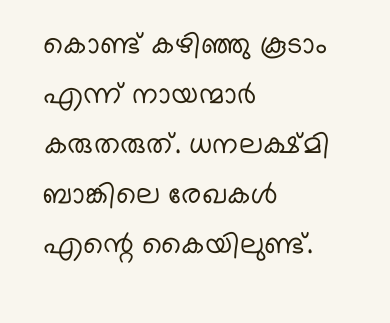കൊണ്ട് കഴിഞ്ഞു കൂടാം എന്ന് നായന്മാര്‍ കരുതരുത്. ധനലക്ഷ്മി ബാങ്കിലെ രേഖകള്‍ എന്റെ കൈയിലുണ്ട്.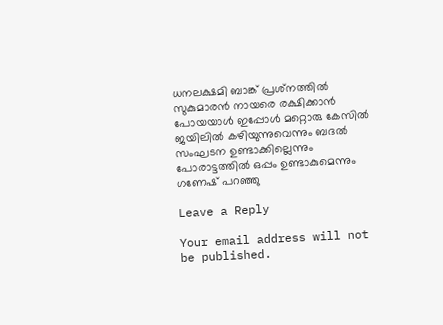ധനലക്ഷമി ബാങ്ക് പ്രശ്‌നത്തില്‍ സുകുമാരന്‍ നായരെ രക്ഷിക്കാന്‍ പോയയാള്‍ ഇപ്പോള്‍ മറ്റൊരു കേസില്‍ ജയിലില്‍ കഴിയുന്നുവെന്നും ബദല്‍ സംഘടന ഉണ്ടാക്കില്ലെന്നും പോരാട്ടത്തില്‍ ഒപ്പം ഉണ്ടാകുമെന്നും ഗണേഷ് പറഞ്ഞു

Leave a Reply

Your email address will not be published.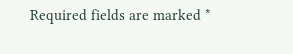Required fields are marked *